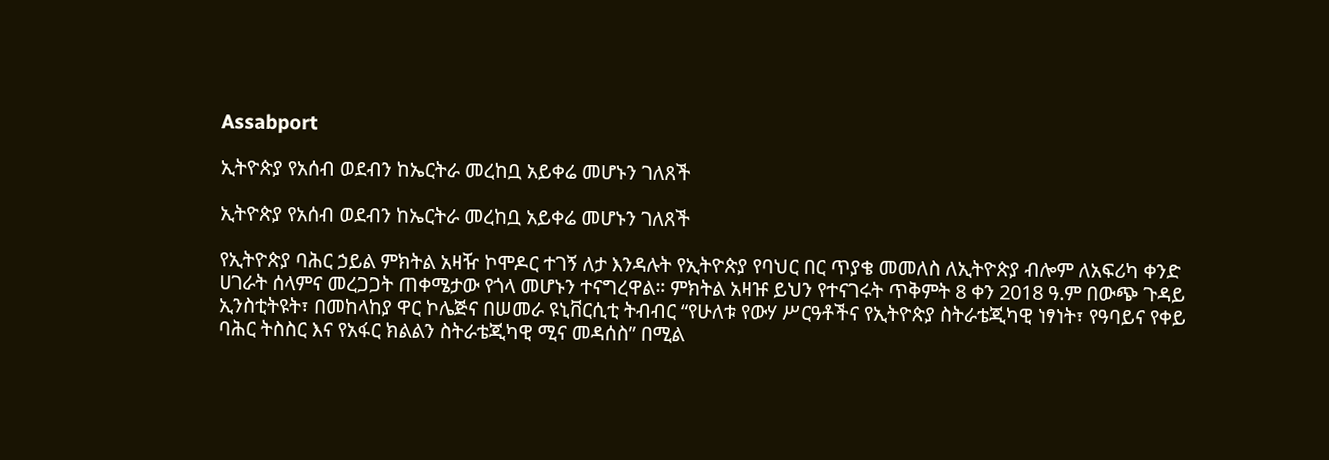Assabport

ኢትዮጵያ የአሰብ ወደብን ከኤርትራ መረከቧ አይቀሬ መሆኑን ገለጸች

ኢትዮጵያ የአሰብ ወደብን ከኤርትራ መረከቧ አይቀሬ መሆኑን ገለጸች

የኢትዮጵያ ባሕር ኃይል ምክትል አዛዥ ኮሞዶር ተገኝ ለታ እንዳሉት የኢትዮጵያ የባህር በር ጥያቄ መመለስ ለኢትዮጵያ ብሎም ለአፍሪካ ቀንድ ሀገራት ሰላምና መረጋጋት ጠቀሜታው የጎላ መሆኑን ተናግረዋል። ምክትል አዛዡ ይህን የተናገሩት ጥቅምት 8 ቀን 2018 ዓ.ም በውጭ ጉዳይ ኢንስቲትዩት፣ በመከላከያ ዋር ኮሌጅና በሠመራ ዩኒቨርሲቲ ትብብር “የሁለቱ የውሃ ሥርዓቶችና የኢትዮጵያ ስትራቴጂካዊ ነፃነት፣ የዓባይና የቀይ ባሕር ትስስር እና የአፋር ክልልን ስትራቴጂካዊ ሚና መዳሰስ” በሚል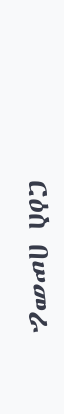ርዕስ በሠመራ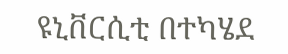ዩኒቨርሲቲ በተካሄደ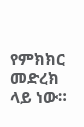የምክክር መድረክ ላይ ነው።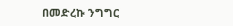በመድረኩ ንግግር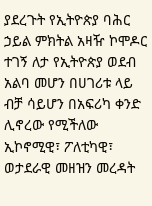ያደረጉት የኢትዮጵያ ባሕር ኃይል ምክትል አዛዥ ኮሞዶር ተገኝ ለታ የኢትዮጵያ ወደብ አልባ መሆን በሀገሪቱ ላይ ብቻ ሳይሆን በአፍሪካ ቀንድ ሊኖረው የሚችለው ኢኮኖሚዊ፣ ፖለቲካዊ፣ ወታደራዊ መዘዝን መረዳት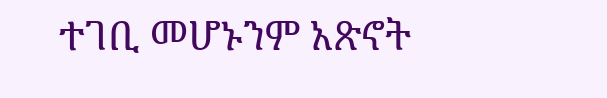ተገቢ መሆኑንም አጽኖት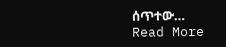ሰጥተው…
Read More